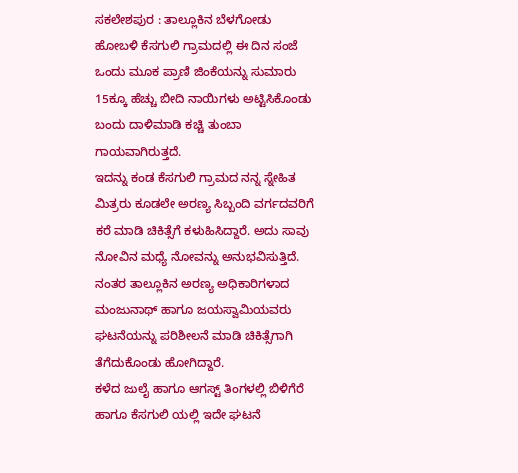ಸಕಲೇಶಪುರ : ತಾಲ್ಲೂಕಿನ ಬೆಳಗೋಡು ಹೋಬಳಿ ಕೆಸಗುಲಿ ಗ್ರಾಮದಲ್ಲಿ ಈ ದಿನ ಸಂಜೆ ಒಂದು ಮೂಕ ಪ್ರಾಣಿ ಜಿಂಕೆಯನ್ನು ಸುಮಾರು 15ಕ್ಕೂ ಹೆಚ್ಚು ಬೀದಿ ನಾಯಿಗಳು ಅಟ್ಟಿಸಿಕೊಂಡು ಬಂದು ದಾಳಿಮಾಡಿ ಕಚ್ಚಿ ತುಂಬಾ ಗಾಯವಾಗಿರುತ್ತದೆ.
ಇದನ್ನು ಕಂಡ ಕೆಸಗುಲಿ ಗ್ರಾಮದ ನನ್ನ ಸ್ನೇಹಿತ ಮಿತ್ರರು ಕೂಡಲೇ ಅರಣ್ಯ ಸಿಬ್ಬಂದಿ ವರ್ಗದವರಿಗೆ ಕರೆ ಮಾಡಿ ಚಿಕಿತ್ಸೆಗೆ ಕಳುಹಿಸಿದ್ದಾರೆ. ಅದು ಸಾವು ನೋವಿನ ಮಧ್ಯೆ ನೋವನ್ನು ಅನುಭವಿಸುತ್ತಿದೆ.
ನಂತರ ತಾಲ್ಲೂಕಿನ ಅರಣ್ಯ ಅಧಿಕಾರಿಗಳಾದ ಮಂಜುನಾಥ್ ಹಾಗೂ ಜಯಸ್ವಾಮಿಯವರು ಘಟನೆಯನ್ನು ಪರಿಶೀಲನೆ ಮಾಡಿ ಚಿಕಿತ್ಸೆಗಾಗಿ ತೆಗೆದುಕೊಂಡು ಹೋಗಿದ್ದಾರೆ.
ಕಳೆದ ಜುಲೈ ಹಾಗೂ ಆಗಸ್ಟ್ ತಿಂಗಳಲ್ಲಿ ಬಿಳಿಗೆರೆ ಹಾಗೂ ಕೆಸಗುಲಿ ಯಲ್ಲಿ ಇದೇ ಘಟನೆ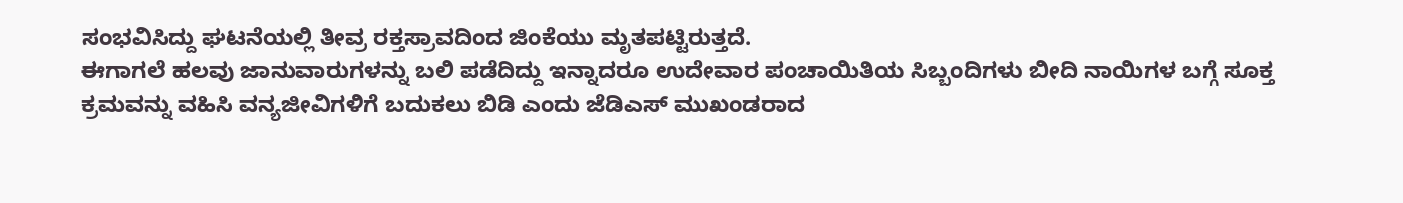ಸಂಭವಿಸಿದ್ದು ಘಟನೆಯಲ್ಲಿ ತೀವ್ರ ರಕ್ತಸ್ರಾವದಿಂದ ಜಿಂಕೆಯು ಮೃತಪಟ್ಟಿರುತ್ತದೆ.
ಈಗಾಗಲೆ ಹಲವು ಜಾನುವಾರುಗಳನ್ನು ಬಲಿ ಪಡೆದಿದ್ದು ಇನ್ನಾದರೂ ಉದೇವಾರ ಪಂಚಾಯಿತಿಯ ಸಿಬ್ಬಂದಿಗಳು ಬೀದಿ ನಾಯಿಗಳ ಬಗ್ಗೆ ಸೂಕ್ತ ಕ್ರಮವನ್ನು ವಹಿಸಿ ವನ್ಯಜೀವಿಗಳಿಗೆ ಬದುಕಲು ಬಿಡಿ ಎಂದು ಜೆಡಿಎಸ್ ಮುಖಂಡರಾದ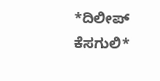*ದಿಲೀಪ್ ಕೆಸಗುಲಿ*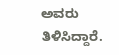ಅವರು ತಿಳಿಸಿದ್ದಾರೆ.